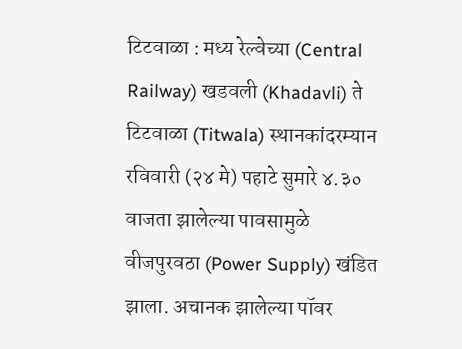टिटवाळा : मध्य रेल्वेच्या (Central Railway) खडवली (Khadavli) ते टिटवाळा (Titwala) स्थानकांदरम्यान रविवारी (२४ मे) पहाटे सुमारे ४.३० वाजता झालेल्या पावसामुळे वीजपुरवठा (Power Supply) खंडित झाला. अचानक झालेल्या पॉवर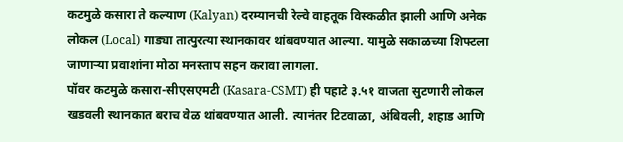कटमुळे कसारा ते कल्याण (Kalyan) दरम्यानची रेल्वे वाहतूक विस्कळीत झाली आणि अनेक लोकल (Local) गाड्या तात्पुरत्या स्थानकावर थांबवण्यात आल्या. यामुळे सकाळच्या शिफ्टला जाणाऱ्या प्रवाशांना मोठा मनस्ताप सहन करावा लागला.
पॉवर कटमुळे कसारा-सीएसएमटी (Kasara-CSMT) ही पहाटे ३.५१ वाजता सुटणारी लोकल खडवली स्थानकात बराच वेळ थांबवण्यात आली. त्यानंतर टिटवाळा, अंबिवली, शहाड आणि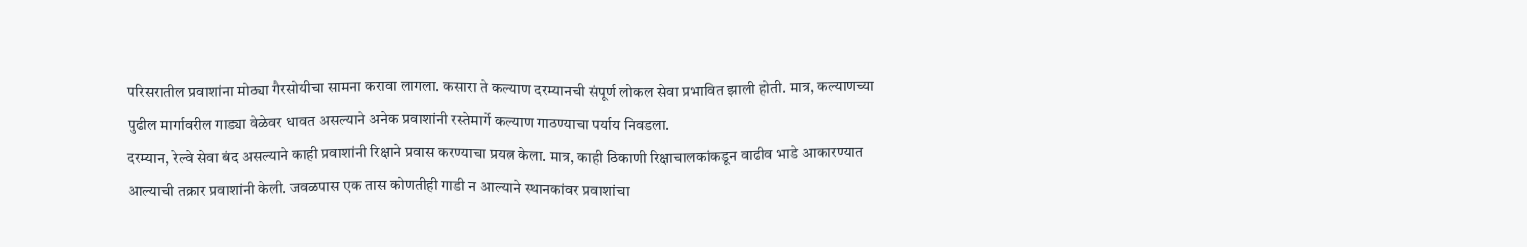परिसरातील प्रवाशांना मोठ्या गैरसोयीचा सामना करावा लागला. कसारा ते कल्याण दरम्यानची संपूर्ण लोकल सेवा प्रभावित झाली होती. मात्र, कल्याणच्या पुढील मार्गावरील गाड्या वेळेवर धावत असल्याने अनेक प्रवाशांनी रस्तेमार्गे कल्याण गाठण्याचा पर्याय निवडला.
दरम्यान, रेल्वे सेवा बंद असल्याने काही प्रवाशांनी रिक्षाने प्रवास करण्याचा प्रयत्न केला. मात्र, काही ठिकाणी रिक्षाचालकांकडून वाढीव भाडे आकारण्यात आल्याची तक्रार प्रवाशांनी केली. जवळपास एक तास कोणतीही गाडी न आल्याने स्थानकांवर प्रवाशांचा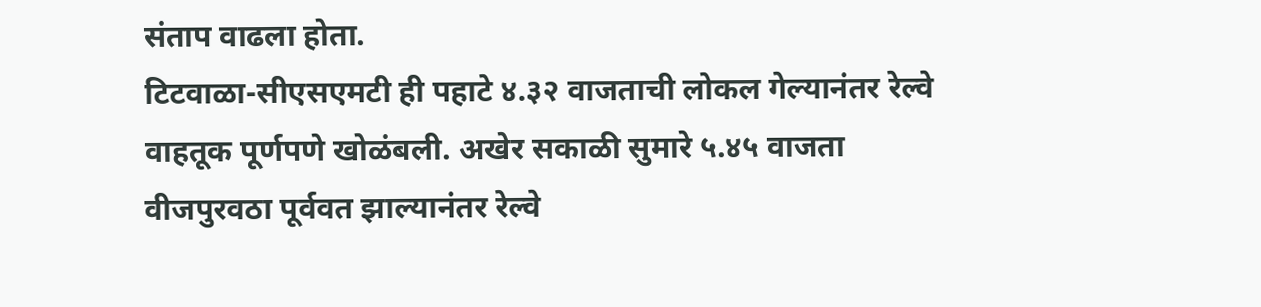संताप वाढला होता.
टिटवाळा-सीएसएमटी ही पहाटे ४.३२ वाजताची लोकल गेल्यानंतर रेल्वे वाहतूक पूर्णपणे खोळंबली. अखेर सकाळी सुमारे ५.४५ वाजता वीजपुरवठा पूर्ववत झाल्यानंतर रेल्वे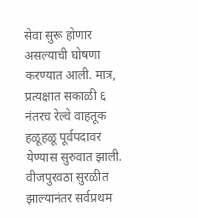सेवा सुरू होणार असल्याची घोषणा करण्यात आली. मात्र, प्रत्यक्षात सकाळी ६ नंतरच रेल्वे वाहतूक हळूहळू पूर्वपदावर येण्यास सुरुवात झाली.
वीजपुरवठा सुरळीत झाल्यानंतर सर्वप्रथम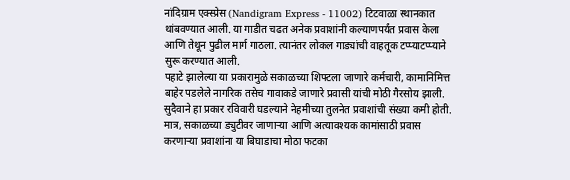नांदिग्राम एक्स्प्रेस (Nandigram Express - 11002) टिटवाळा स्थानकात थांबवण्यात आली. या गाडीत चढत अनेक प्रवाशांनी कल्याणपर्यंत प्रवास केला आणि तेथून पुढील मार्ग गाठला. त्यानंतर लोकल गाड्यांची वाहतूक टप्प्याटप्प्याने सुरू करण्यात आली.
पहाटे झालेल्या या प्रकारामुळे सकाळच्या शिफ्टला जाणारे कर्मचारी, कामानिमित्त बाहेर पडलेले नागरिक तसेच गावाकडे जाणारे प्रवासी यांची मोठी गैरसोय झाली. सुदैवाने हा प्रकार रविवारी घडल्याने नेहमीच्या तुलनेत प्रवाशांची संख्या कमी होती. मात्र, सकाळच्या ड्युटीवर जाणाऱ्या आणि अत्यावश्यक कामांसाठी प्रवास करणाऱ्या प्रवाशांना या बिघाडाचा मोठा फटका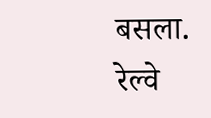बसला. रेल्वे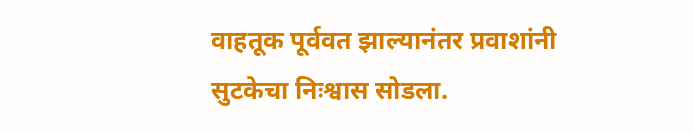वाहतूक पूर्ववत झाल्यानंतर प्रवाशांनी सुटकेचा निःश्वास सोडला.